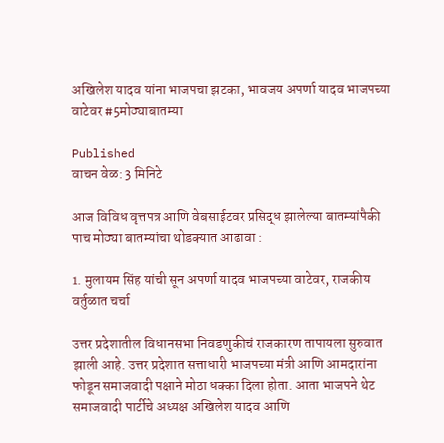अखिलेश यादव यांना भाजपचा झटका, भावजय अपर्णा यादव भाजपच्या वाटेवर #5मोठ्याबातम्या

Published
वाचन वेळ: 3 मिनिटे

आज विविध वृत्तपत्र आणि वेबसाईटवर प्रसिद्ध झालेल्या बातम्यांपैकी पाच मोठ्या बातम्यांचा थोडक्यात आढावा :

1. मुलायम सिंह यांची सून अपर्णा यादव भाजपच्या वाटेवर, राजकीय वर्तुळात चर्चा

उत्तर प्रदेशातील विधानसभा निवडणुकीचं राजकारण तापायला सुरुवात झाली आहे. उत्तर प्रदेशात सत्ताधारी भाजपच्या मंत्री आणि आमदारांना फोडून समाजवादी पक्षाने मोठा धक्का दिला होता. आता भाजपने थेट समाजवादी पार्टीचे अध्यक्ष अखिलेश यादव आणि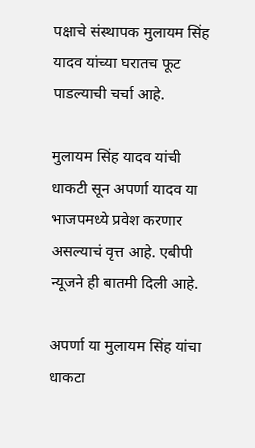पक्षाचे संस्थापक मुलायम सिंह यादव यांच्या घरातच फूट पाडल्याची चर्चा आहे.

मुलायम सिंह यादव यांची धाकटी सून अपर्णा यादव या भाजपमध्ये प्रवेश करणार असल्याचं वृत्त आहे. एबीपी न्यूजने ही बातमी दिली आहे.

अपर्णा या मुलायम सिंह यांचा धाकटा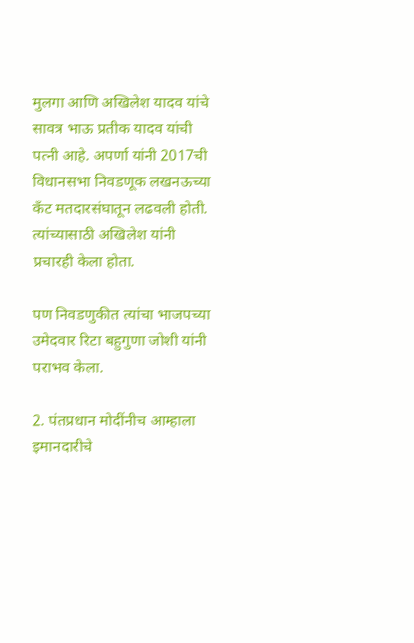मुलगा आणि अखिलेश यादव यांचे सावत्र भाऊ प्रतीक यादव यांची पत्नी आहे. अपर्णा यांनी 2017ची विधानसभा निवडणूक लखनऊच्या कँट मतदारसंघातून लढवली होती. त्यांच्यासाठी अखिलेश यांनी प्रचारही केला होता.

पण निवडणुकीत त्यांचा भाजपच्या उमेदवार रिटा बहुगुणा जोशी यांनी पराभव केला.

2. पंतप्रधान मोदींनीच आम्हाला इमानदारीचे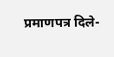प्रमाणपत्र दिले-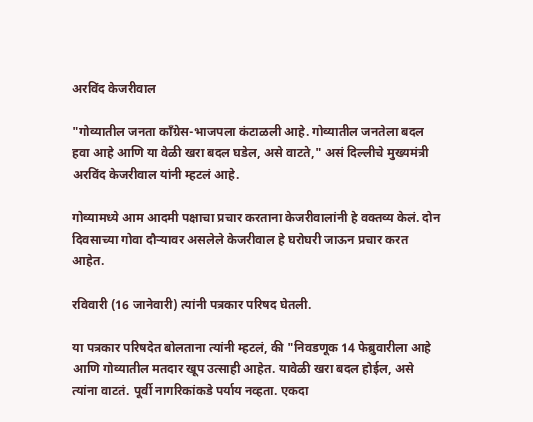अरविंद केजरीवाल

"गोव्यातील जनता काँग्रेस-भाजपला कंटाळली आहे. गोव्यातील जनतेला बदल हवा आहे आणि या वेळी खरा बदल घडेल, असे वाटते," असं दिल्लीचे मुख्यमंत्री अरविंद केजरीवाल यांनी म्हटलं आहे.

गोव्यामध्ये आम आदमी पक्षाचा प्रचार करताना केजरीवालांनी हे वक्तव्य केलं. दोन दिवसाच्या गोवा दौऱ्यावर असलेले केजरीवाल हे घरोघरी जाऊन प्रचार करत आहेत.

रविवारी (16 जानेवारी) त्यांनी पत्रकार परिषद घेतली.

या पत्रकार परिषदेत बोलताना त्यांनी म्हटलं, की "निवडणूक 14 फेब्रुवारीला आहे आणि गोव्यातील मतदार खूप उत्साही आहेत. यावेळी खरा बदल होईल, असे त्यांना वाटतं. पूर्वी नागरिकांकडे पर्याय नव्हता. एकदा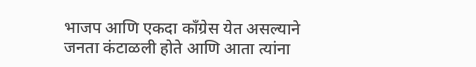भाजप आणि एकदा काँग्रेस येत असल्याने जनता कंटाळली होते आणि आता त्यांना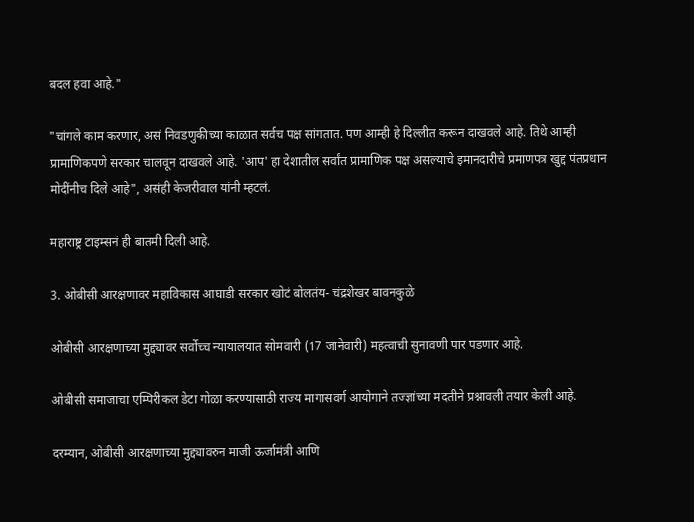बदल हवा आहे."

"चांगले काम करणार, असं निवडणुकीच्या काळात सर्वच पक्ष सांगतात. पण आम्ही हे दिल्लीत करून दाखवले आहे. तिथे आम्ही प्रामाणिकपणे सरकार चालवून दाखवले आहे. 'आप' हा देशातील सर्वांत प्रामाणिक पक्ष असल्याचे इमानदारीचे प्रमाणपत्र खुद्द पंतप्रधान मोदींनीच दिले आहे", असंही केजरीवाल यांनी म्हटलं.

महाराष्ट्र टाइम्सनं ही बातमी दिली आहे.

3. ओबीसी आरक्षणावर महाविकास आघाडी सरकार खोटं बोलतंय- चंद्रशेखर बावनकुळे

ओबीसी आरक्षणाच्या मुद्द्यावर सर्वोच्च न्यायालयात सोमवारी (17 जानेवारी) महत्वाची सुनावणी पार पडणार आहे.

ओबीसी समाजाचा एम्पिरीकल डेटा गोळा करण्यासाठी राज्य मागासवर्ग आयोगाने तज्ज्ञांच्या मदतीने प्रश्नावली तयार केली आहे.

दरम्यान, ओबीसी आरक्षणाच्या मुद्द्यावरुन माजी ऊर्जामंत्री आणि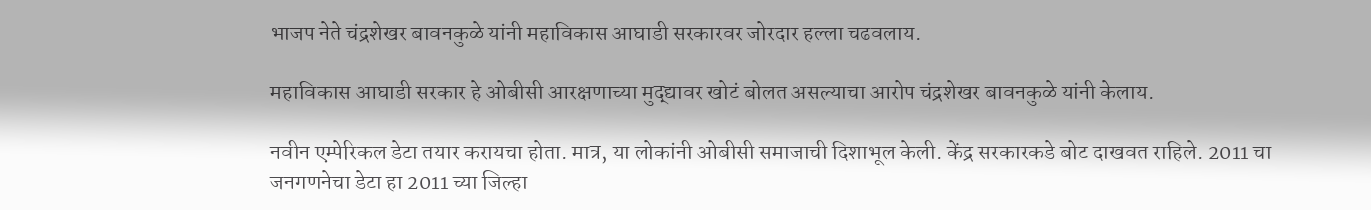भाजप नेते चंद्रशेखर बावनकुळे यांनी महाविकास आघाडी सरकारवर जोरदार हल्ला चढवलाय.

महाविकास आघाडी सरकार हे ओबीसी आरक्षणाच्या मुद्द्यावर खोटं बोलत असल्याचा आरोप चंद्रशेखर बावनकुळे यांनी केलाय.

नवीन एम्पेरिकल डेटा तयार करायचा होता. मात्र, या लोकांनी ओबीसी समाजाची दिशाभूल केली. केंद्र सरकारकडे बोट दाखवत राहिले. 2011 चा जनगणनेचा डेटा हा 2011 च्या जिल्हा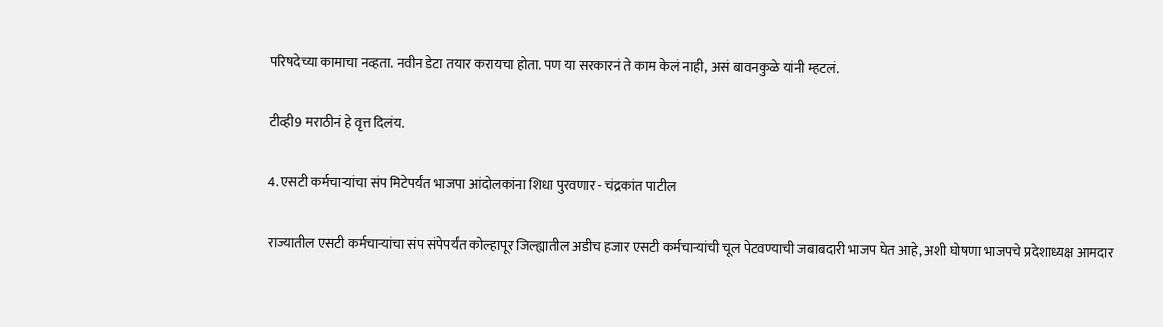परिषदेच्या कामाचा नव्हता. नवीन डेटा तयार करायचा होता. पण या सरकारनं ते काम केलं नाही, असं बावनकुळे यांनी म्हटलं.

टीव्ही9 मराठीनं हे वृत्त दिलंय.

4. एसटी कर्मचाऱ्यांचा संप मिटेपर्यंत भाजपा आंदोलकांना शिधा पुरवणार - चंद्रकांत पाटील

राज्यातील एसटी कर्मचाऱ्यांचा संप संपेपर्यंत कोल्हापूर जिल्ह्यातील अडीच हजार एसटी कर्मचाऱ्यांची चूल पेटवण्याची जबाबदारी भाजप घेत आहे, अशी घोषणा भाजपचे प्रदेशाध्यक्ष आमदार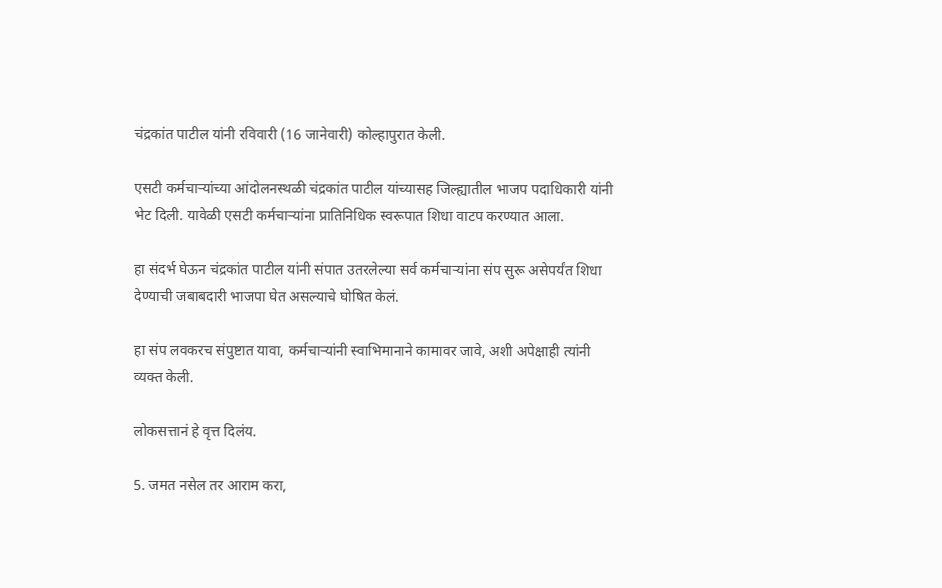चंद्रकांत पाटील यांनी रविवारी (16 जानेवारी) कोल्हापुरात केली.

एसटी कर्मचाऱ्यांच्या आंदोलनस्थळी चंद्रकांत पाटील यांच्यासह जिल्ह्यातील भाजप पदाधिकारी यांनी भेट दिली. यावेळी एसटी कर्मचाऱ्यांना प्रातिनिधिक स्वरूपात शिधा वाटप करण्यात आला.

हा संदर्भ घेऊन चंद्रकांत पाटील यांनी संपात उतरलेल्या सर्व कर्मचाऱ्यांना संप सुरू असेपर्यंत शिधा देण्याची जबाबदारी भाजपा घेत असल्याचे घोषित केलं.

हा संप लवकरच संपुष्टात यावा, कर्मचाऱ्यांनी स्वाभिमानाने कामावर जावे, अशी अपेक्षाही त्यांनी व्यक्त केली.

लोकसत्तानं हे वृत्त दिलंय.

5. जमत नसेल तर आराम करा,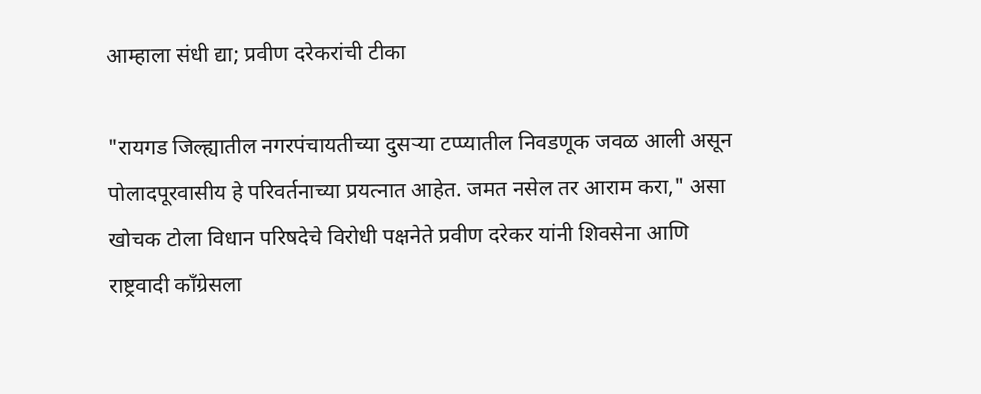आम्हाला संधी द्या; प्रवीण दरेकरांची टीका

"रायगड जिल्ह्यातील नगरपंचायतीच्या दुसऱ्या टप्प्यातील निवडणूक जवळ आली असून पोलादपूरवासीय हे परिवर्तनाच्या प्रयत्नात आहेत. जमत नसेल तर आराम करा," असा खोचक टोला विधान परिषदेचे विरोधी पक्षनेते प्रवीण दरेकर यांनी शिवसेना आणि राष्ट्रवादी काँग्रेसला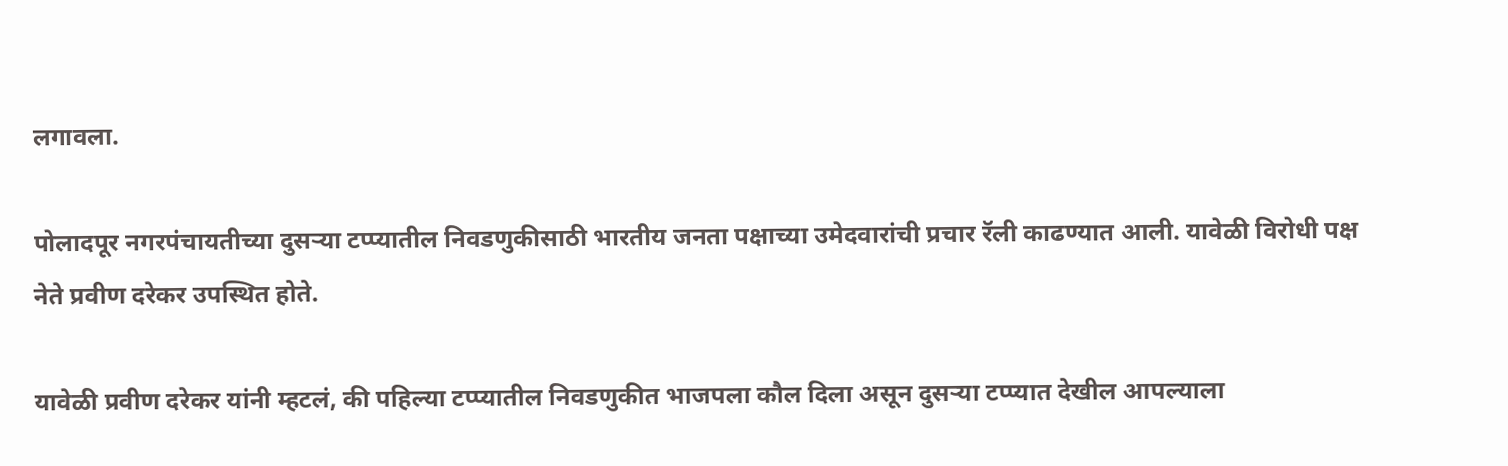लगावला.

पोलादपूर नगरपंचायतीच्या दुसऱ्या टप्प्यातील निवडणुकीसाठी भारतीय जनता पक्षाच्या उमेदवारांची प्रचार रॅली काढण्यात आली. यावेळी विरोधी पक्ष नेते प्रवीण दरेकर उपस्थित होते.

यावेळी प्रवीण दरेकर यांनी म्हटलं, की पहिल्या टप्प्यातील निवडणुकीत भाजपला कौल दिला असून दुसऱ्या टप्प्यात देखील आपल्याला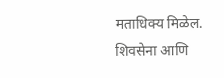मताधिक्य मिळेल. शिवसेना आणि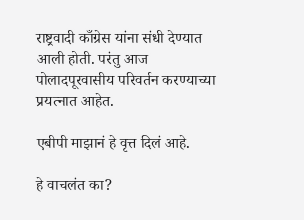राष्ट्रवादी काँग्रेस यांना संधी देण्यात आली होती. परंतु आज पोलादपूरवासीय परिवर्तन करण्याच्या प्रयत्नात आहेत.

एबीपी माझानं हे वृत्त दिलं आहे.

हे वाचलंत का?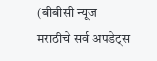(बीबीसी न्यूज मराठीचे सर्व अपडेट्स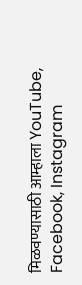मिळवण्यासाठी आम्हाला YouTube, Facebook, Instagram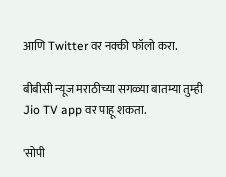आणि Twitter वर नक्की फॉलो करा.

बीबीसी न्यूज मराठीच्या सगळ्या बातम्या तुम्ही Jio TV app वर पाहू शकता.

'सोपी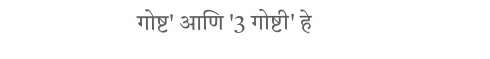गोष्ट' आणि '3 गोष्टी' हे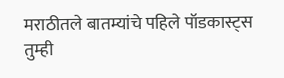मराठीतले बातम्यांचे पहिले पॉडकास्ट्स तुम्ही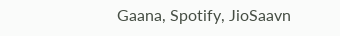Gaana, Spotify, JioSaavn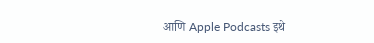आणि Apple Podcasts इथे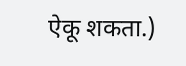ऐकू शकता.)